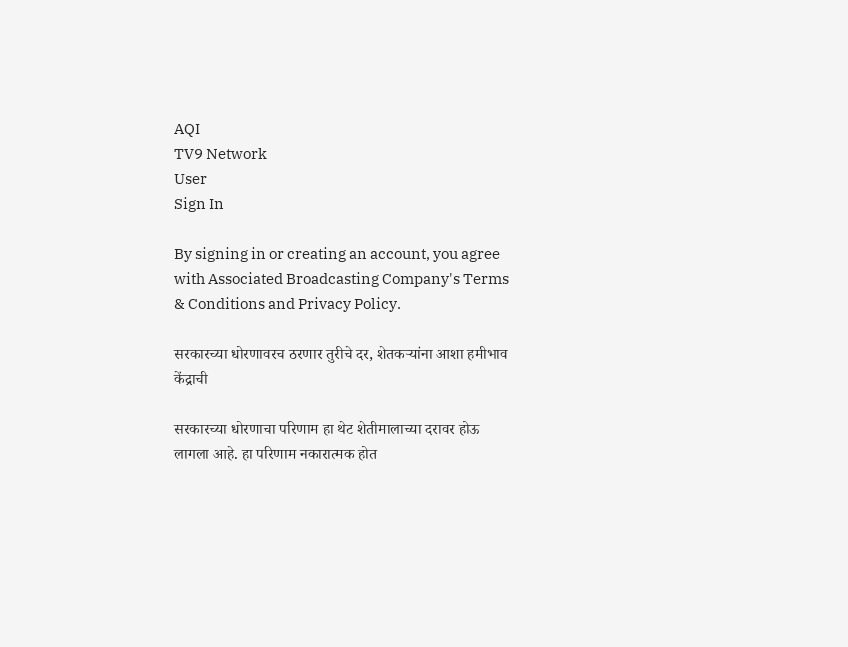AQI
TV9 Network
User
Sign In

By signing in or creating an account, you agree with Associated Broadcasting Company's Terms & Conditions and Privacy Policy.

सरकारच्या धोरणावरच ठरणार तुरीचे दर, शेतकऱ्यांना आशा हमीभाव केंद्राची

सरकारच्या धोरणाचा परिणाम हा थेट शेतीमालाच्या दरावर होऊ लागला आहे. हा परिणाम नकारात्मक होत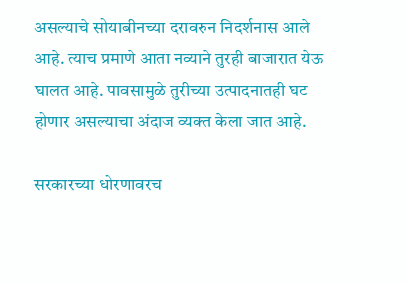असल्याचे सोयाबीनच्या दरावरुन निदर्शनास आले आहे. त्याच प्रमाणे आता नव्याने तुरही बाजारात येऊ घालत आहे. पावसामुळे तुरीच्या उत्पादनातही घट होणार असल्याचा अंदाज व्यक्त केला जात आहे.

सरकारच्या धोरणावरच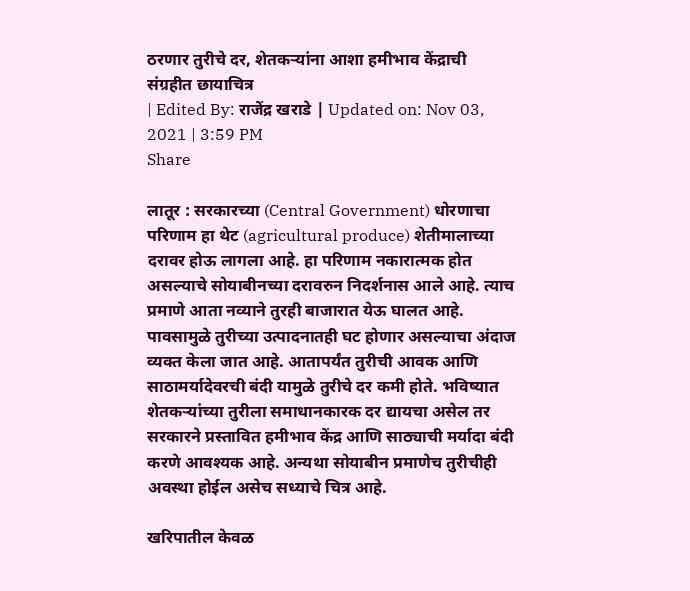ठरणार तुरीचे दर, शेतकऱ्यांना आशा हमीभाव केंद्राची
संग्रहीत छायाचित्र
| Edited By: राजेंद्र खराडे | Updated on: Nov 03, 2021 | 3:59 PM
Share

लातूर : सरकारच्या (Central Government) धोरणाचा परिणाम हा थेट (agricultural produce) शेतीमालाच्या दरावर होऊ लागला आहे. हा परिणाम नकारात्मक होत असल्याचे सोयाबीनच्या दरावरुन निदर्शनास आले आहे. त्याच प्रमाणे आता नव्याने तुरही बाजारात येऊ घालत आहे. पावसामुळे तुरीच्या उत्पादनातही घट होणार असल्याचा अंदाज व्यक्त केला जात आहे. आतापर्यंत तुरीची आवक आणि साठामर्यादेवरची बंदी यामुळे तुरीचे दर कमी होते. भविष्यात शेतकऱ्यांच्या तुरीला समाधानकारक दर द्यायचा असेल तर सरकारने प्रस्तावित हमीभाव केंद्र आणि साठ्याची मर्यादा बंदी करणे आवश्यक आहे. अन्यथा सोयाबीन प्रमाणेच तुरीचीही अवस्था होईल असेच सध्याचे चित्र आहे.

खरिपातील केवळ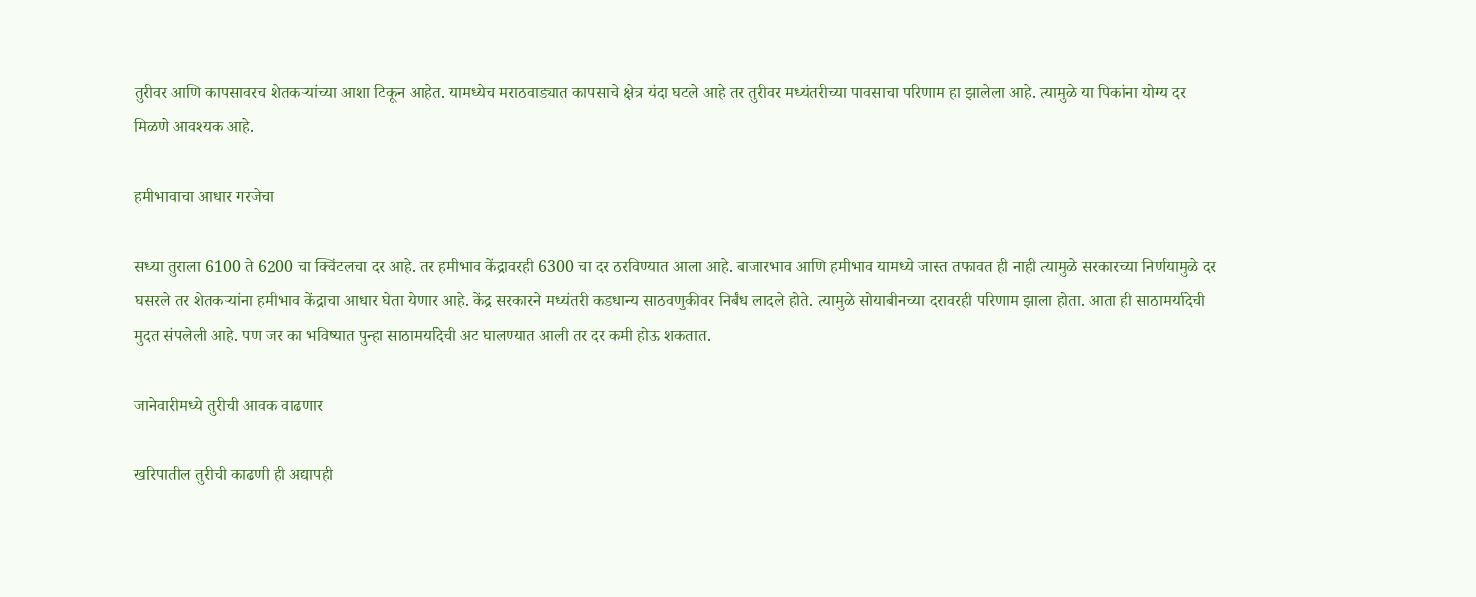तुरीवर आणि कापसावरच शेतकऱ्यांच्या आशा टिकून आहेत. यामध्येच मराठवाड्यात कापसाचे क्षेत्र यंदा घटले आहे तर तुरीवर मध्यंतरीच्या पावसाचा परिणाम हा झालेला आहे. त्यामुळे या पिकांना योग्य दर मिळणे आवश्यक आहे.

हमीभावाचा आधार गरजेचा

सध्या तुराला 6100 ते 6200 चा क्विंटलचा दर आहे. तर हमीभाव केंद्रावरही 6300 चा दर ठरविण्यात आला आहे. बाजारभाव आणि हमीभाव यामध्ये जास्त तफावत ही नाही त्यामुळे सरकारच्या निर्णयामुळे दर घसरले तर शेतकऱ्यांना हमीभाव केंद्राचा आधार घेता येणार आहे. केंद्र सरकारने मध्यंतरी कडधान्य साठवणुकीवर निर्बंध लादले होते. त्यामुळे सोयाबीनच्या दरावरही परिणाम झाला होता. आता ही साठामर्यादेची मुदत संपलेली आहे. पण जर का भविष्यात पुन्हा साठामर्यादेची अट घालण्यात आली तर दर कमी होऊ शकतात.

जानेवारीमध्ये तुरीची आवक वाढणार

खरिपातील तुरीची काढणी ही अद्यापही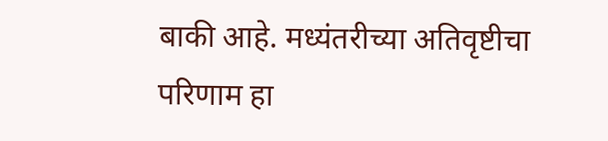बाकी आहे. मध्यंतरीच्या अतिवृष्टीचा परिणाम हा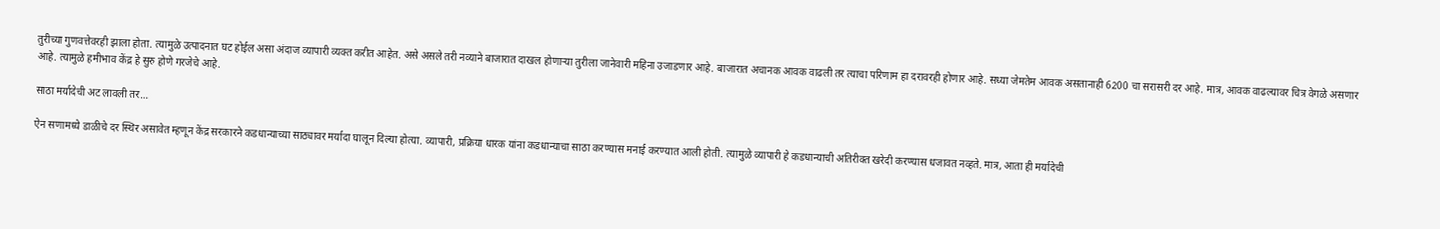तुरीच्या गुणवत्तेवरही झाला होता. त्यामुळे उत्पादनात घट होईल असा अंदाज व्यापारी व्यक्त करीत आहेत. असे असले तरी नव्याने बाजारात दाखल होणाऱ्या तुरीला जानेवारी महिना उजाडणार आहे. बाजारात अचानक आवक वाढली तर त्याचा परिणाम हा दरावरही होणार आहे. सध्या जेमतेम आवक असतानाही 6200 चा सरासरी दर आहे. मात्र, आवक वाढल्यावर चित्र वेगळे असणार आहे. त्यामुळे हमीभाव केंद्र हे सुरु होणे गरजेचे आहे.

साठा मर्यादेची अट लावली तर…

ऐन सणामध्ये डाळीचे दर स्थिर असावेत म्हणून केंद्र सरकारने कडधान्याच्या साठ्यावर मर्यादा घालून दिल्या होत्या. व्यापारी, प्रक्रिया धारक यांना कडधान्याचा साठा करण्यास मनाई करण्यात आली होती. त्यामुळे व्यापारी हे कडधान्याची अतिरीक्त खरेदी करण्यास धजावत नव्हते. मात्र, आता ही मर्यादेची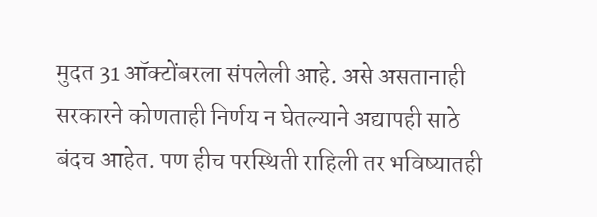मुदत 31 ऑक्टोंबरला संपलेली आहे. असे असतानाही सरकारने कोणताही निर्णय न घेतल्याने अद्यापही साठे बंदच आहेत. पण हीच परस्थिती राहिली तर भविष्यातही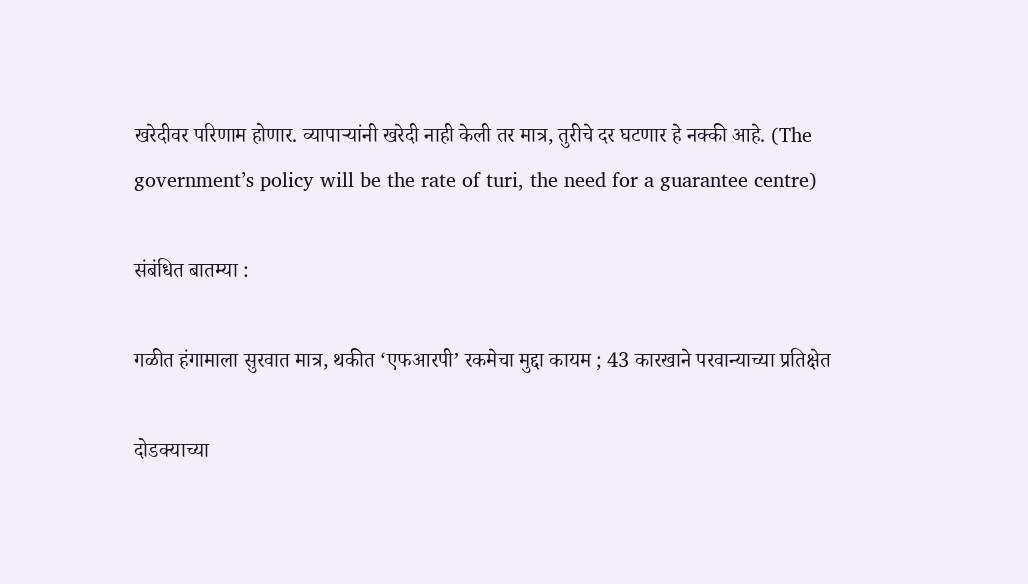खरेदीवर परिणाम होणार. व्यापाऱ्यांनी खरेदी नाही केली तर मात्र, तुरीचे दर घटणार हे नक्की आहे. (The government’s policy will be the rate of turi, the need for a guarantee centre)

संबंधित बातम्या :

गळीत हंगामाला सुरवात मात्र, थकीत ‘एफआरपी’ रकमेचा मुद्दा कायम ; 43 कारखाने परवान्याच्या प्रतिक्षेत

दोडक्याच्या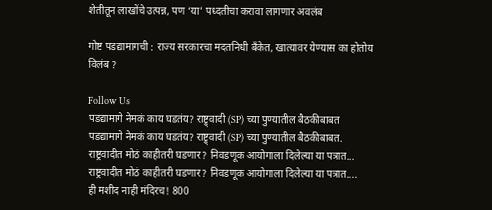शेतीतून लाखोंचे उत्पन्न, पण ‘या’ पध्दतीचा करावा लागणार अवलंब

गोष्ट पडद्यामागची : राज्य सरकारचा मदतनिधी बॅंकेत, खात्यावर येण्यास का होतोय विलंब ?

Follow Us
पडद्यामागे नेमकं काय घडतंय? राष्ट्र्वादी (SP) च्या पुण्यातील बैठकीबाबत
पडद्यामागे नेमकं काय घडतंय? राष्ट्र्वादी (SP) च्या पुण्यातील बैठकीबाबत.
राष्ट्रवादीत मोठं काहीतरी घडणार? निवडणूक आयोगाला दिलेल्या या पत्रात...
राष्ट्रवादीत मोठं काहीतरी घडणार? निवडणूक आयोगाला दिलेल्या या पत्रात....
ही मशीद नाही मंदिरच! 800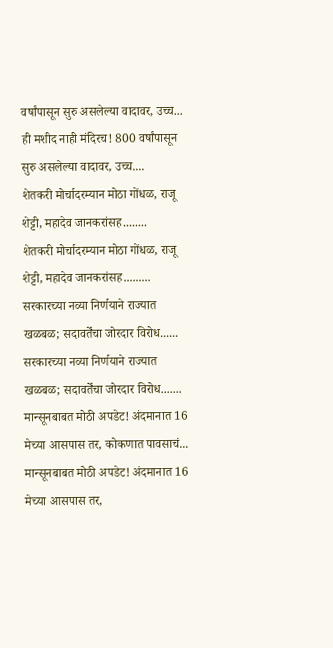वर्षांपासून सुरु असलेल्या वादावर, उच्च...
ही मशीद नाही मंदिरच! 800 वर्षांपासून सुरु असलेल्या वादावर, उच्च....
शेतकरी मोर्चादरम्यान मोठा गोंधळ, राजू शेट्टी, महादेव जानकरांसह........
शेतकरी मोर्चादरम्यान मोठा गोंधळ, राजू शेट्टी, महादेव जानकरांसह.........
सरकारच्या नव्या निर्णयाने राज्यात खळबळ; सदावर्तेंचा जोरदार विरोध......
सरकारच्या नव्या निर्णयाने राज्यात खळबळ; सदावर्तेंचा जोरदार विरोध.......
मान्सूनबाबत मोठी अपडेट! अंदमानात 16 मेच्या आसपास तर, कोकणात पावसाचं...
मान्सूनबाबत मोठी अपडेट! अंदमानात 16 मेच्या आसपास तर,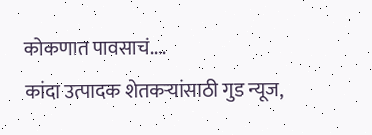कोकणात पावसाचं....
कांदा उत्पादक शेतकऱ्यांसाठी गुड न्यूज,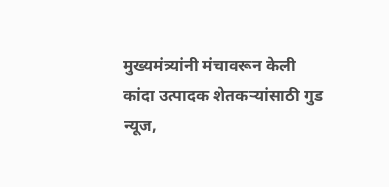मुख्यमंत्र्यांनी मंचावरून केली
कांदा उत्पादक शेतकऱ्यांसाठी गुड न्यूज,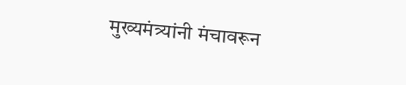मुख्यमंत्र्यांनी मंचावरून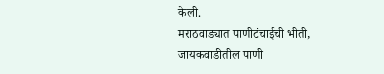केली.
मराठवाड्यात पाणीटंचाईची भीती, जायकवाडीतील पाणी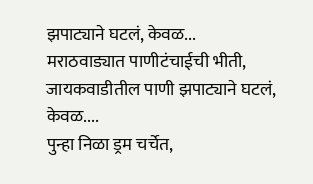झपाट्याने घटलं, केवळ...
मराठवाड्यात पाणीटंचाईची भीती, जायकवाडीतील पाणी झपाट्याने घटलं, केवळ....
पुन्हा निळा ड्रम चर्चेत,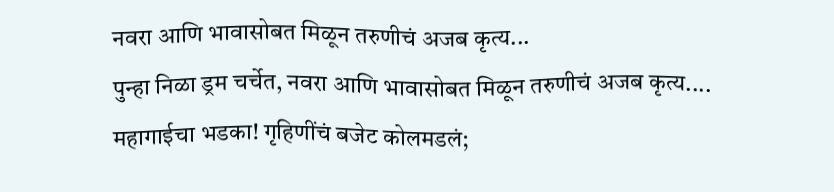नवरा आणि भावासोबत मिळून तरुणीचं अजब कृत्य...
पुन्हा निळा ड्रम चर्चेत, नवरा आणि भावासोबत मिळून तरुणीचं अजब कृत्य....
महागाईचा भडका! गृहिणींचं बजेट कोलमडलं;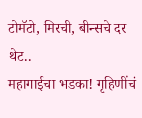टोमॅटो, मिरची, बीन्सचे दर थेट..
महागाईचा भडका! गृहिणींचं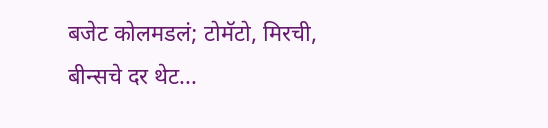बजेट कोलमडलं; टोमॅटो, मिरची, बीन्सचे दर थेट...